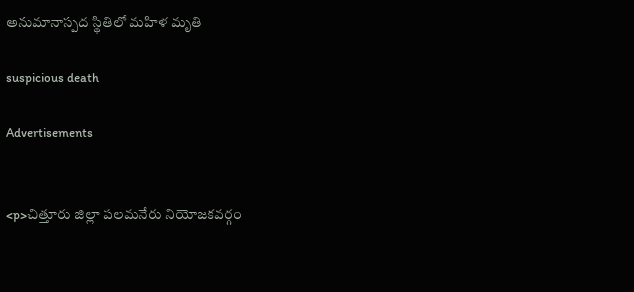అనుమానాస్పద స్థితిలో మహిళ మృతి

suspicious death

Advertisements


<p>చిత్తూరు జిల్లా పలమనేరు నియోజకవర్గం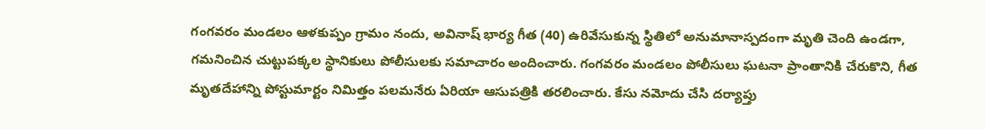గంగవరం మండలం ఆళకుప్పం గ్రామం నందు, అవినాష్ భార్య గీత (40) ఉరివేసుకున్న స్థితిలో అనుమానాస్పదంగా మృతి చెంది ఉండగా, గమనించిన చుట్టుపక్కల స్థానికులు పోలీసులకు సమాచారం అందించారు. గంగవరం మండలం పోలీసులు ఘటనా ప్రాంతానికి చేరుకొని, గీత మృతదేహాన్ని పోస్టుమార్టం నిమిత్తం పలమనేరు ఏరియా ఆసుపత్రికి తరలించారు. కేసు నమోదు చేసి దర్యాప్తు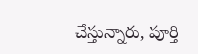చేస్తున్నారు, పూర్తి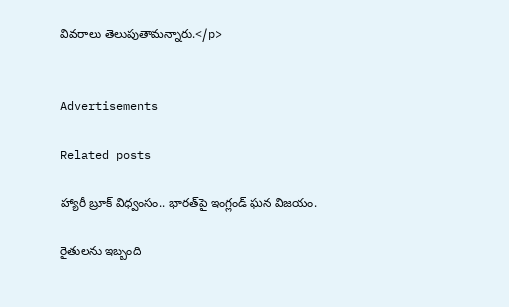వివరాలు తెలుపుతామన్నారు.</p>


Advertisements

Related posts

హ్యారీ బ్రూక్ విధ్వంసం.. భారత్‌పై ఇంగ్లండ్ ఘన విజయం.

రైతులను ఇబ్బంది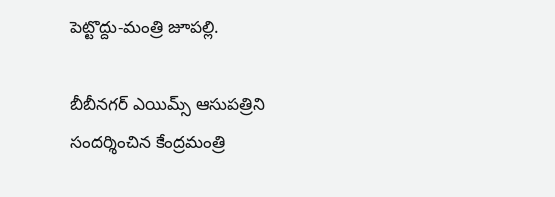పెట్టొద్దు-మంత్రి జూపల్లి.

బీబీనగర్ ఎయిమ్స్ ఆసుపత్రిని సందర్శించిన కేంద్రమంత్రి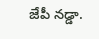జేపీ నడ్డా.